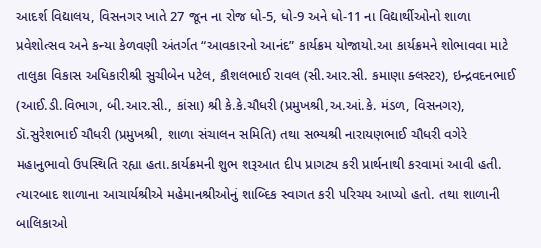આદર્શ વિદ્યાલય, વિસનગર ખાતે 27 જૂન ના રોજ ધો-5, ધો-9 અને ધો-11 ના વિદ્યાર્થીઓનો શાળા પ્રવેશોત્સવ અને કન્યા કેળવણી અંતર્ગત “આવકારનો આનંદ” કાર્યક્રમ યોજાયો.આ કાર્યક્રમને શોભાવવા માટે તાલુકા વિકાસ અધિકારીશ્રી સુચીબેન પટેલ, કૌશલભાઈ રાવલ (સી.આર.સી. કમાણા ક્લસ્ટર), ઇન્દ્રવદનભાઈ (આઈ.ડી.વિભાગ, બી.આર.સી., કાંસા) શ્રી કે.કે.ચૌધરી (પ્રમુખશ્રી,અ.આં.કે. મંડળ, વિસનગર), ડૉ.સુરેશભાઈ ચૌધરી (પ્રમુખશ્રી, શાળા સંચાલન સમિતિ) તથા સભ્યશ્રી નારાયણભાઈ ચૌધરી વગેરે મહાનુભાવો ઉપસ્થિતિ રહ્યા હતા.કાર્યક્રમની શુભ શરૂઆત દીપ પ્રાગટ્ય કરી પ્રાર્થનાથી કરવામાં આવી હતી. ત્યારબાદ શાળાના આચાર્યશ્રીએ મહેમાનશ્રીઓનું શાબ્દિક સ્વાગત કરી પરિચય આપ્યો હતો. તથા શાળાની બાલિકાઓ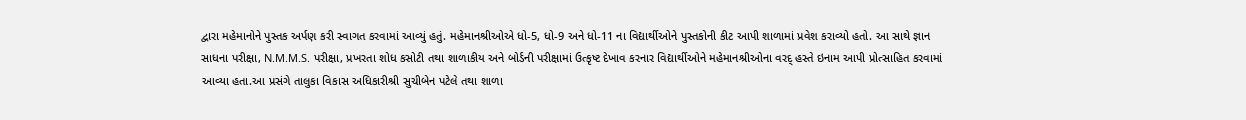દ્વારા મહેમાનોને પુસ્તક અર્પણ કરી સ્વાગત કરવામાં આવ્યું હતું. મહેમાનશ્રીઓએ ધો-5, ધો-9 અને ધો-11 ના વિદ્યાર્થીઓને પુસ્તકોની કીટ આપી શાળામાં પ્રવેશ કરાવ્યો હતો. આ સાથે જ્ઞાન સાધના પરીક્ષા, N.M.M.S. પરીક્ષા, પ્રખરતા શોધ કસોટી તથા શાળાકીય અને બોર્ડની પરીક્ષામાં ઉત્કૃષ્ટ દેખાવ કરનાર વિદ્યાર્થીઓને મહેમાનશ્રીઓના વરદ્ હસ્તે ઇનામ આપી પ્રોત્સાહિત કરવામાં આવ્યા હતા.આ પ્રસંગે તાલુકા વિકાસ અધિકારીશ્રી સુચીબેન પટેલે તથા શાળા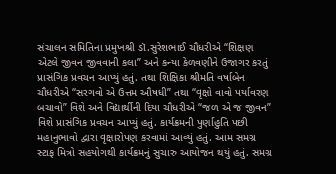સંચાલન સમિતિના પ્રમુખશ્રી ડૉ.સુરેશભાઈ ચૌધરીએ “શિક્ષણ એટલે જીવન જીવવાની કલા” અને કન્યા કેળવણીને ઉજાગર કરતું પ્રાસંગિક પ્રવચન આપ્યું હતું. તથા શિક્ષિકા શ્રીમતિ વર્ષાબેન ચૌધરીએ “સરગવો એ ઉત્તમ ઔષધી” તથા “વૃક્ષો વાવો પર્યાવરણ બચાવો” વિશે અને વિદ્યાર્થીની દિયા ચૌધરીએ “જળ એ જ જીવન” વિશે પ્રાસંગિક પ્રવચન આપ્યું હતું. કાર્યક્રમની પુર્ણાહુતિ પછી મહાનુભાવો દ્વારા વૃક્ષારોપણ કરવામાં આવ્યું હતું. આમ સમગ્ર સ્ટાફ મિત્રો સહયોગથી કાર્યક્રમનું સુચારુ આયોજન થયું હતું. સમગ્ર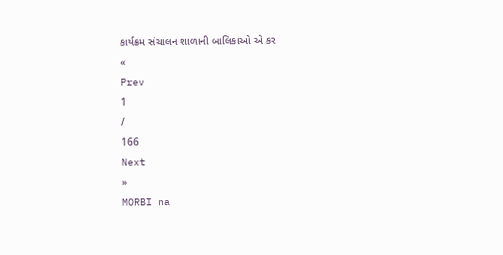કાર્યક્રમ સંચાલન શાળાની બાલિકાઓ એ કર
«
Prev
1
/
166
Next
»
MORBI na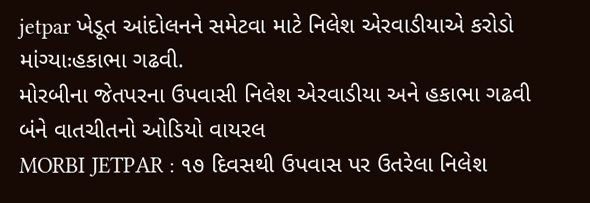jetpar ખેડૂત આંદોલનને સમેટવા માટે નિલેશ એરવાડીયાએ કરોડો માંગ્યાઃહકાભા ગઢવી.
મોરબીના જેતપરના ઉપવાસી નિલેશ એરવાડીયા અને હકાભા ગઢવી બંને વાતચીતનો ઓડિયો વાયરલ
MORBI JETPAR : ૧૭ દિવસથી ઉપવાસ પર ઉતરેલા નિલેશ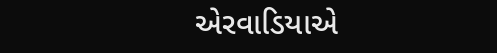એરવાડિયાએ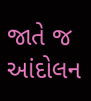જાતે જ આંદોલન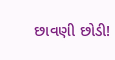છાવણી છોડી!